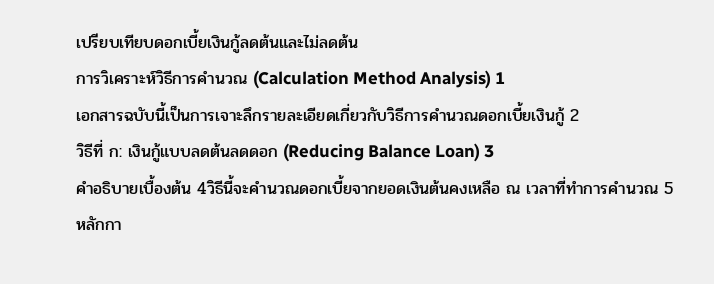เปรียบเทียบดอกเบี้ยเงินกู้ลดต้นและไม่ลดต้น
การวิเคราะห์วิธีการคำนวณ (Calculation Method Analysis) 1
เอกสารฉบับนี้เป็นการเจาะลึกรายละเอียดเกี่ยวกับวิธีการคำนวณดอกเบี้ยเงินกู้ 2
วิธีที่ ก: เงินกู้แบบลดต้นลดดอก (Reducing Balance Loan) 3
คำอธิบายเบื้องต้น 4วิธีนี้จะคำนวณดอกเบี้ยจากยอดเงินต้นคงเหลือ ณ เวลาที่ทำการคำนวณ 5
หลักกา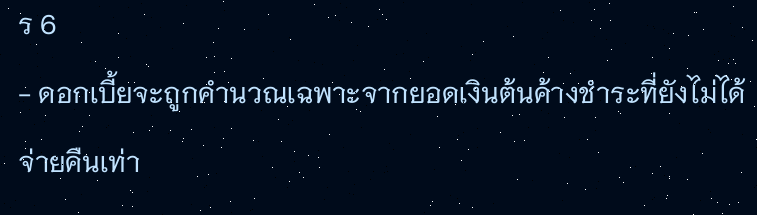ร 6
- ดอกเบี้ยจะถูกคำนวณเฉพาะจากยอดเงินต้นค้างชำระที่ยังไม่ได้จ่ายคืนเท่า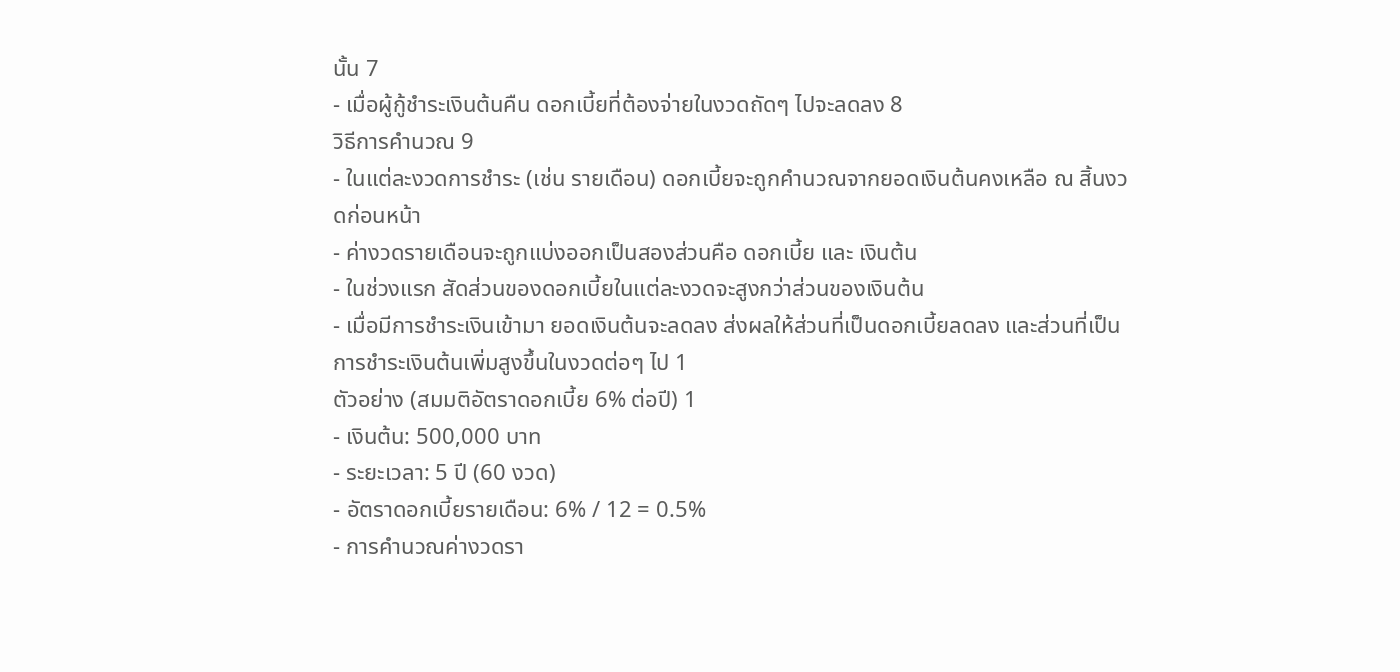นั้น 7
- เมื่อผู้กู้ชำระเงินต้นคืน ดอกเบี้ยที่ต้องจ่ายในงวดถัดๆ ไปจะลดลง 8
วิธีการคำนวณ 9
- ในแต่ละงวดการชำระ (เช่น รายเดือน) ดอกเบี้ยจะถูกคำนวณจากยอดเงินต้นคงเหลือ ณ สิ้นงวดก่อนหน้า
- ค่างวดรายเดือนจะถูกแบ่งออกเป็นสองส่วนคือ ดอกเบี้ย และ เงินต้น
- ในช่วงแรก สัดส่วนของดอกเบี้ยในแต่ละงวดจะสูงกว่าส่วนของเงินต้น
- เมื่อมีการชำระเงินเข้ามา ยอดเงินต้นจะลดลง ส่งผลให้ส่วนที่เป็นดอกเบี้ยลดลง และส่วนที่เป็นการชำระเงินต้นเพิ่มสูงขึ้นในงวดต่อๆ ไป 1
ตัวอย่าง (สมมติอัตราดอกเบี้ย 6% ต่อปี) 1
- เงินต้น: 500,000 บาท
- ระยะเวลา: 5 ปี (60 งวด)
- อัตราดอกเบี้ยรายเดือน: 6% / 12 = 0.5%
- การคำนวณค่างวดรา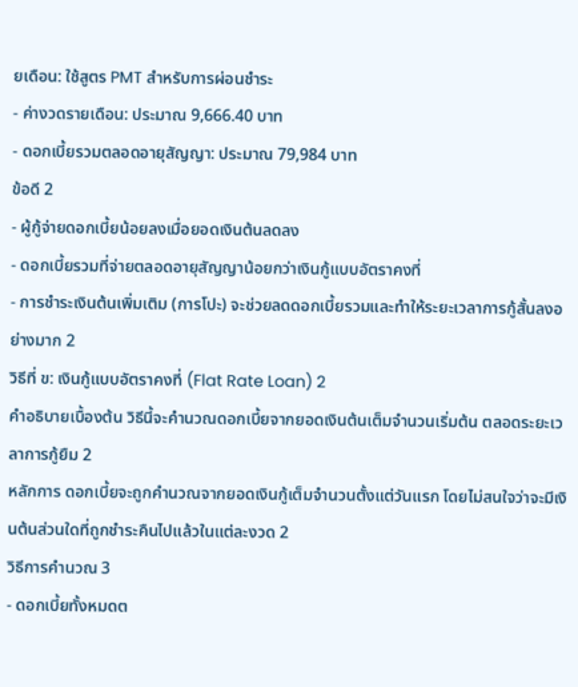ยเดือน: ใช้สูตร PMT สำหรับการผ่อนชำระ
- ค่างวดรายเดือน: ประมาณ 9,666.40 บาท
- ดอกเบี้ยรวมตลอดอายุสัญญา: ประมาณ 79,984 บาท
ข้อดี 2
- ผู้กู้จ่ายดอกเบี้ยน้อยลงเมื่อยอดเงินต้นลดลง
- ดอกเบี้ยรวมที่จ่ายตลอดอายุสัญญาน้อยกว่าเงินกู้แบบอัตราคงที่
- การชำระเงินต้นเพิ่มเติม (การโปะ) จะช่วยลดดอกเบี้ยรวมและทำให้ระยะเวลาการกู้สั้นลงอย่างมาก 2
วิธีที่ ข: เงินกู้แบบอัตราคงที่ (Flat Rate Loan) 2
คำอธิบายเบื้องต้น วิธีนี้จะคำนวณดอกเบี้ยจากยอดเงินต้นเต็มจำนวนเริ่มต้น ตลอดระยะเวลาการกู้ยืม 2
หลักการ ดอกเบี้ยจะถูกคำนวณจากยอดเงินกู้เต็มจำนวนตั้งแต่วันแรก โดยไม่สนใจว่าจะมีเงินต้นส่วนใดที่ถูกชำระคืนไปแล้วในแต่ละงวด 2
วิธีการคำนวณ 3
- ดอกเบี้ยทั้งหมดต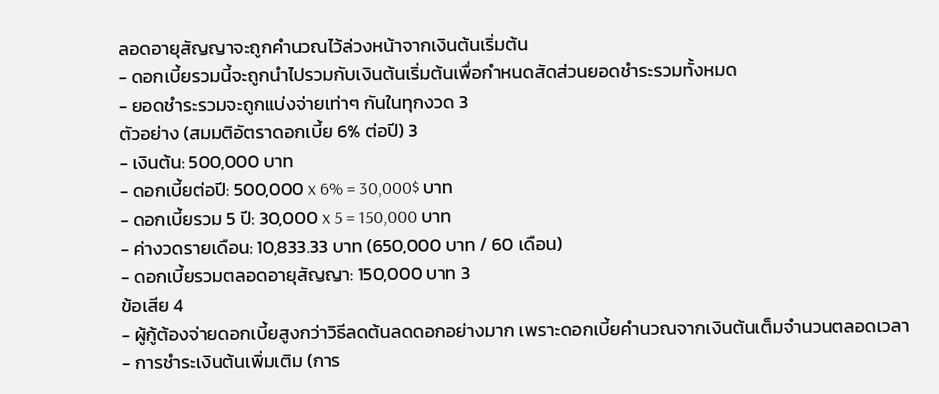ลอดอายุสัญญาจะถูกคำนวณไว้ล่วงหน้าจากเงินต้นเริ่มต้น
- ดอกเบี้ยรวมนี้จะถูกนำไปรวมกับเงินต้นเริ่มต้นเพื่อกำหนดสัดส่วนยอดชำระรวมทั้งหมด
- ยอดชำระรวมจะถูกแบ่งจ่ายเท่าๆ กันในทุกงวด 3
ตัวอย่าง (สมมติอัตราดอกเบี้ย 6% ต่อปี) 3
- เงินต้น: 500,000 บาท
- ดอกเบี้ยต่อปี: 500,000 x 6% = 30,000$ บาท
- ดอกเบี้ยรวม 5 ปี: 30,000 x 5 = 150,000 บาท
- ค่างวดรายเดือน: 10,833.33 บาท (650,000 บาท / 60 เดือน)
- ดอกเบี้ยรวมตลอดอายุสัญญา: 150,000 บาท 3
ข้อเสีย 4
- ผู้กู้ต้องจ่ายดอกเบี้ยสูงกว่าวิธีลดต้นลดดอกอย่างมาก เพราะดอกเบี้ยคำนวณจากเงินต้นเต็มจำนวนตลอดเวลา
- การชำระเงินต้นเพิ่มเติม (การ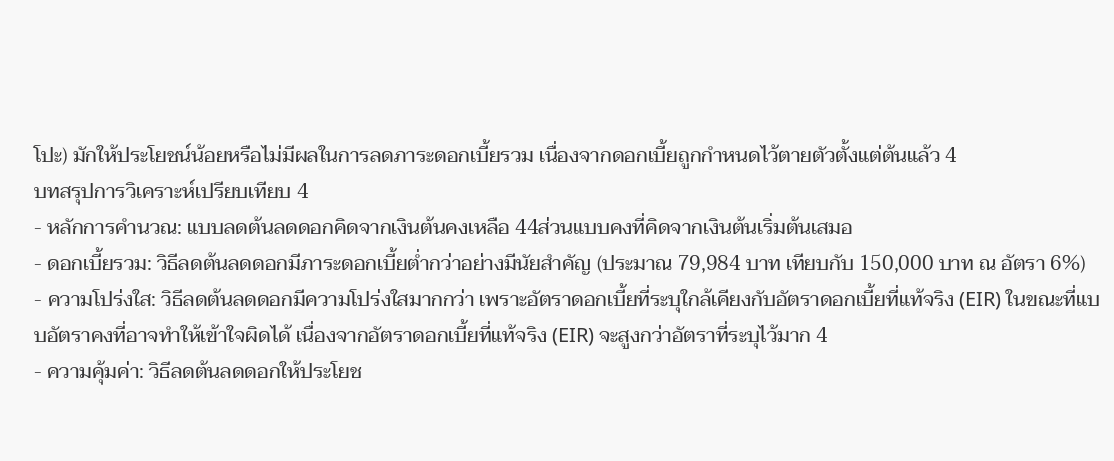โปะ) มักให้ประโยชน์น้อยหรือไม่มีผลในการลดภาระดอกเบี้ยรวม เนื่องจากดอกเบี้ยถูกกำหนดไว้ตายตัวตั้งแต่ต้นแล้ว 4
บทสรุปการวิเคราะห์เปรียบเทียบ 4
- หลักการคำนวณ: แบบลดต้นลดดอกคิดจากเงินต้นคงเหลือ 44ส่วนแบบคงที่คิดจากเงินต้นเริ่มต้นเสมอ
- ดอกเบี้ยรวม: วิธีลดต้นลดดอกมีภาระดอกเบี้ยต่ำกว่าอย่างมีนัยสำคัญ (ประมาณ 79,984 บาท เทียบกับ 150,000 บาท ณ อัตรา 6%)
- ความโปร่งใส: วิธีลดต้นลดดอกมีความโปร่งใสมากกว่า เพราะอัตราดอกเบี้ยที่ระบุใกล้เคียงกับอัตราดอกเบี้ยที่แท้จริง (EIR) ในขณะที่แบบอัตราคงที่อาจทำให้เข้าใจผิดได้ เนื่องจากอัตราดอกเบี้ยที่แท้จริง (EIR) จะสูงกว่าอัตราที่ระบุไว้มาก 4
- ความคุ้มค่า: วิธีลดต้นลดดอกให้ประโยช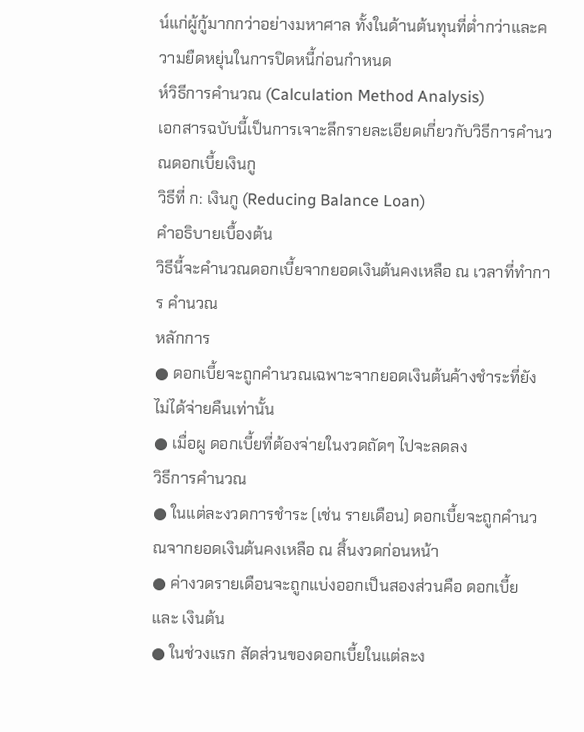น์แก่ผู้กู้มากกว่าอย่างมหาศาล ทั้งในด้านต้นทุนที่ต่ำกว่าและความยืดหยุ่นในการปิดหนี้ก่อนกำหนด
ห์วิธีการคํานวณ (Calculation Method Analysis)
เอกสารฉบับนี้เป็นการเจาะลึกรายละเอียดเกี่ยวกับวิธีการคํานวณดอกเบี้ยเงินกู
วิธีที่ ก: เงินกู (Reducing Balance Loan)
คําอธิบายเบื้องต้น
วิธีนี้จะคํานวณดอกเบี้ยจากยอดเงินต้นคงเหลือ ณ เวลาที่ทําการ คํานวณ
หลักการ
● ดอกเบี้ยจะถูกคํานวณเฉพาะจากยอดเงินต้นค้างชําระที่ยังไม่ได้จ่ายคืนเท่านั้น
● เมื่อผู ดอกเบี้ยที่ต้องจ่ายในงวดถัดๆ ไปจะลดลง
วิธีการคํานวณ
● ในแต่ละงวดการชําระ (เช่น รายเดือน) ดอกเบี้ยจะถูกคํานวณจากยอดเงินต้นคงเหลือ ณ สิ้นงวดก่อนหน้า
● ค่างวดรายเดือนจะถูกแบ่งออกเป็นสองส่วนคือ ดอกเบี้ย และ เงินต้น
● ในช่วงแรก สัดส่วนของดอกเบี้ยในแต่ละง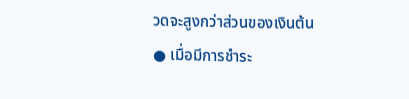วดจะสูงกว่าส่วนของเงินต้น
● เมื่อมีการชําระ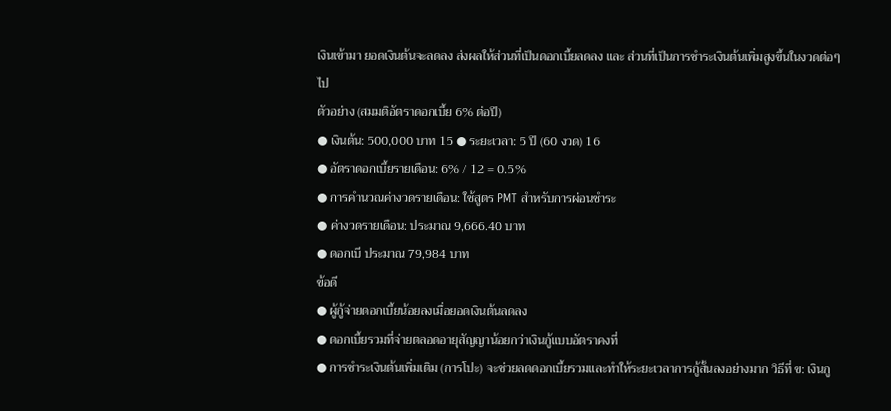เงินเข้ามา ยอดเงินต้นจะลดลง ส่งผลให้ส่วนที่เป็นดอกเบี้ยลดลง และ ส่วนที่เป็นการชําระเงินต้นเพิ่มสูงขึ้นในงวดต่อๆ ไป
ตัวอย่าง (สมมติอัตราดอกเบี้ย 6% ต่อปี)
● เงินต้น: 500,000 บาท 15 ● ระยะเวลา: 5 ปี (60 งวด) 16
● อัตราดอกเบี้ยรายเดือน: 6% / 12 = 0.5%
● การคํานวณค่างวดรายเดือน: ใช้สูตร PMT สําหรับการผ่อนชําระ
● ค่างวดรายเดือน: ประมาณ 9,666.40 บาท
● ดอกเบี ประมาณ 79,984 บาท
ข้อดี
● ผู้กู้จ่ายดอกเบี้ยน้อยลงเมื่อยอดเงินต้นลดลง
● ดอกเบี้ยรวมที่จ่ายตลอดอายุสัญญาน้อยกว่าเงินกู้แบบอัตราคงที่
● การชําระเงินต้นเพิ่มเติม (การโปะ) จะช่วยลดดอกเบี้ยรวมและทําให้ระยะเวลาการกู้สั้นลงอย่างมาก วิธีที่ ข: เงินกู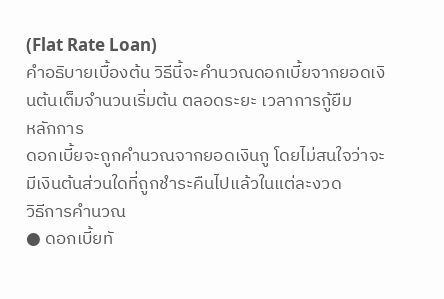(Flat Rate Loan)
คําอธิบายเบื้องต้น วิธีนี้จะคํานวณดอกเบี้ยจากยอดเงินต้นเต็มจํานวนเริ่มต้น ตลอดระยะ เวลาการกู้ยืม
หลักการ
ดอกเบี้ยจะถูกคํานวณจากยอดเงินกู โดยไม่สนใจว่าจะ มีเงินต้นส่วนใดที่ถูกชําระคืนไปแล้วในแต่ละงวด
วิธีการคํานวณ
● ดอกเบี้ยทั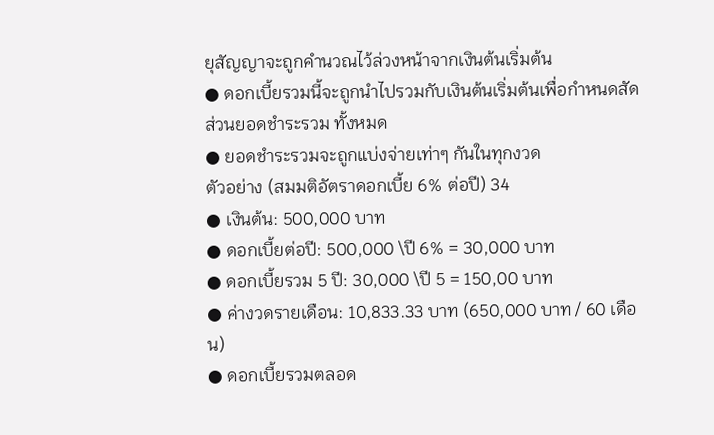ยุสัญญาจะถูกคํานวณไว้ล่วงหน้าจากเงินต้นเริ่มต้น
● ดอกเบี้ยรวมนี้จะถูกนําไปรวมกับเงินต้นเริ่มต้นเพื่อกําหนดสัดส่วนยอดชําระรวม ทั้งหมด
● ยอดชําระรวมจะถูกแบ่งจ่ายเท่าๆ กันในทุกงวด
ตัวอย่าง (สมมติอัตราดอกเบี้ย 6% ต่อปี) 34
● เงินต้น: 500,000 บาท
● ดอกเบี้ยต่อปี: 500,000 \ปี 6% = 30,000 บาท
● ดอกเบี้ยรวม 5 ปี: 30,000 \ปี 5 = 150,00 บาท
● ค่างวดรายเดือน: 10,833.33 บาท (650,000 บาท / 60 เดือน)
● ดอกเบี้ยรวมตลอด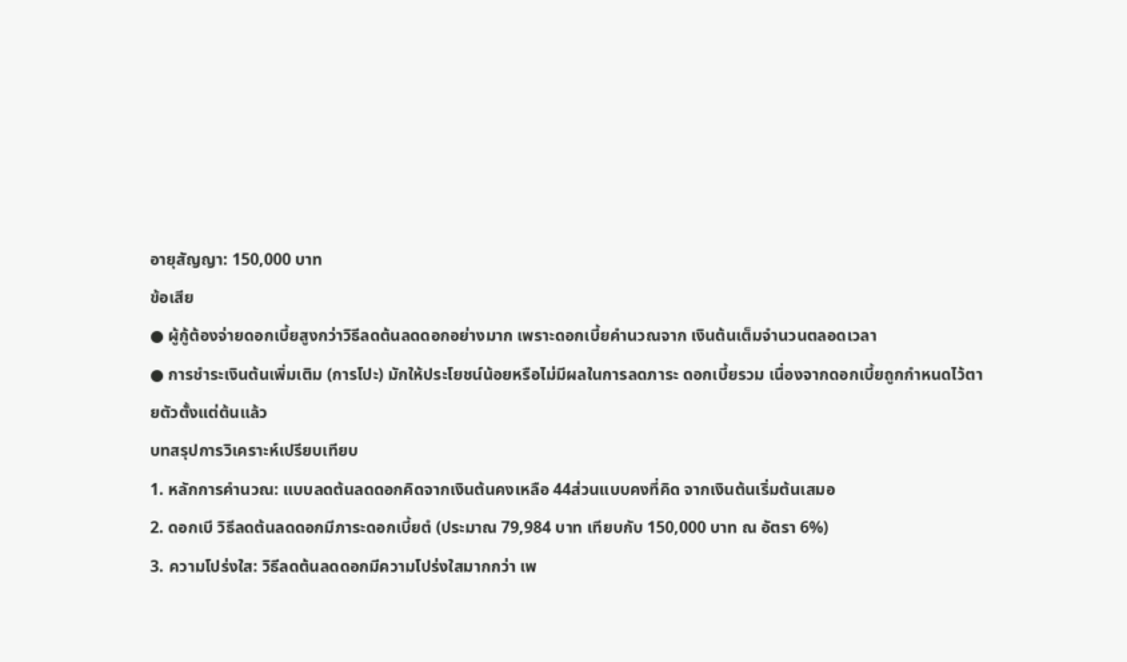อายุสัญญา: 150,000 บาท
ข้อเสีย
● ผู้กู้ต้องจ่ายดอกเบี้ยสูงกว่าวิธีลดต้นลดดอกอย่างมาก เพราะดอกเบี้ยคํานวณจาก เงินต้นเต็มจํานวนตลอดเวลา
● การชําระเงินต้นเพิ่มเติม (การโปะ) มักให้ประโยชน์น้อยหรือไม่มีผลในการลดภาระ ดอกเบี้ยรวม เนื่องจากดอกเบี้ยถูกกําหนดไว้ตายตัวตั้งแต่ต้นแล้ว
บทสรุปการวิเคราะห์เปรียบเทียบ
1. หลักการคํานวณ: แบบลดต้นลดดอกคิดจากเงินต้นคงเหลือ 44ส่วนแบบคงที่คิด จากเงินต้นเริ่มต้นเสมอ
2. ดอกเบี วิธีลดต้นลดดอกมีภาระดอกเบี้ยตํ (ประมาณ 79,984 บาท เทียบกับ 150,000 บาท ณ อัตรา 6%)
3. ความโปร่งใส: วิธีลดต้นลดดอกมีความโปร่งใสมากกว่า เพ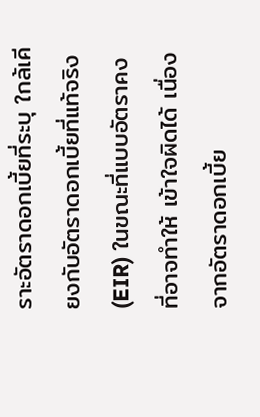ราะอัตราดอกเบี้ยที่ระบุ ใกล้เคียงกับอัตราดอกเบี้ยที่แท้จริง (EIR) ในขณะที่แบบอัตราคงที่อาจทําให้ เข้าใจผิดได้ เนื่องจากอัตราดอกเบี้ย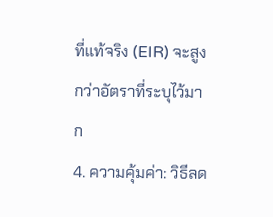ที่แท้จริง (EIR) จะสูงกว่าอัตราที่ระบุไว้มาก
4. ความคุ้มค่า: วิธีลด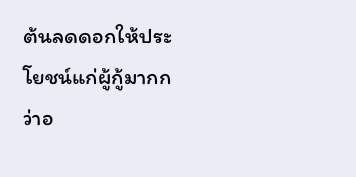ต้นลดดอกให้ประโยชน์แก่ผู้กู้มากกว่าอ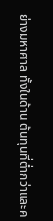ย่างมหาศาล ทั้งในด้าน ต้นทุนที่ตํ่ากว่าและค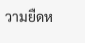วามยืดห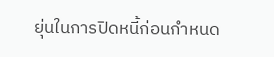ยุ่นในการปิดหนี้ก่อนกําหนด